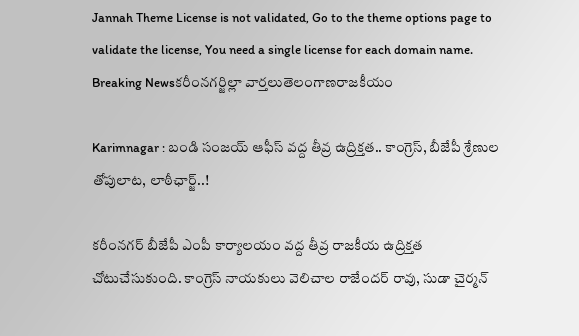Jannah Theme License is not validated, Go to the theme options page to validate the license, You need a single license for each domain name.
Breaking Newsకరీంనగర్జిల్లా వార్తలుతెలంగాణరాజకీయం

Karimnagar : బండి సంజయ్ ఆఫీస్ వద్ద తీవ్ర ఉద్రిక్తత.. కాంగ్రెస్, బీజేపీ శ్రేణుల తోపులాట, లాఠీఛార్జ్..!

కరీంనగర్ బీజేపీ ఎంపీ కార్యాలయం వద్ద తీవ్ర రాజకీయ ఉద్రిక్తత చోటుచేసుకుంది. కాంగ్రెస్ నాయకులు వెలిచాల రాజేందర్ రావు, సుడా చైర్మన్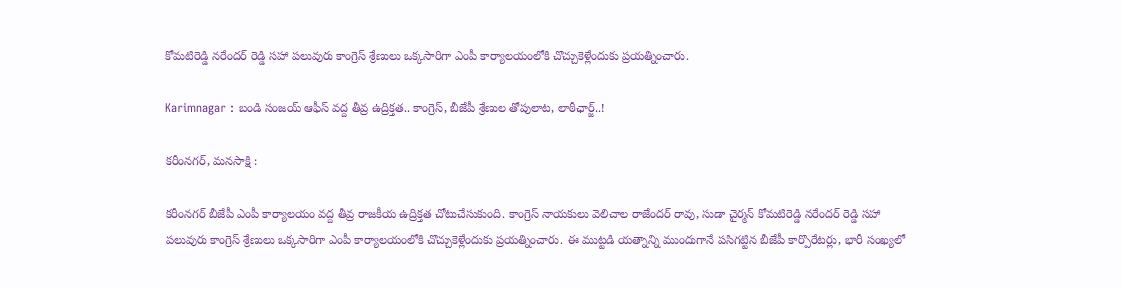కోమటిరెడ్డి నరేందర్ రెడ్డి సహా పలువురు కాంగ్రెస్ శ్రేణులు ఒక్కసారిగా ఎంపీ కార్యాలయంలోకి చొచ్చుకెళ్లేందుకు ప్రయత్నించారు.

Karimnagar : బండి సంజయ్ ఆఫీస్ వద్ద తీవ్ర ఉద్రిక్తత.. కాంగ్రెస్, బీజేపీ శ్రేణుల తోపులాట, లాఠీఛార్జ్..!

కరీంనగర్, మనసాక్షి :

కరీంనగర్ బీజేపీ ఎంపీ కార్యాలయం వద్ద తీవ్ర రాజకీయ ఉద్రిక్తత చోటుచేసుకుంది. కాంగ్రెస్ నాయకులు వెలిచాల రాజేందర్ రావు, సుడా చైర్మన్ కోమటిరెడ్డి నరేందర్ రెడ్డి సహా పలువురు కాంగ్రెస్ శ్రేణులు ఒక్కసారిగా ఎంపీ కార్యాలయంలోకి చొచ్చుకెళ్లేందుకు ప్రయత్నించారు. ఈ ముట్టడి యత్నాన్ని ముందుగానే పసిగట్టిన బీజేపీ కార్పొరేటర్లు, భారీ సంఖ్యలో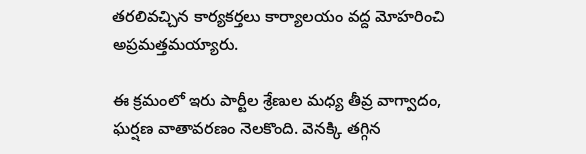తరలివచ్చిన కార్యకర్తలు కార్యాలయం వద్ద మోహరించి అప్రమత్తమయ్యారు.

ఈ క్రమంలో ఇరు పార్టీల శ్రేణుల మధ్య తీవ్ర వాగ్వాదం, ఘర్షణ వాతావరణం నెలకొంది. వెనక్కి తగ్గిన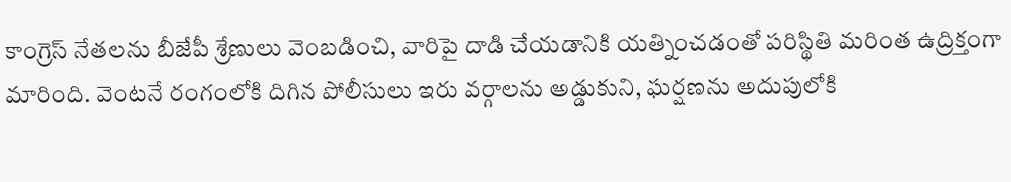కాంగ్రెస్ నేతలను బీజేపీ శ్రేణులు వెంబడించి, వారిపై దాడి చేయడానికి యత్నించడంతో పరిస్థితి మరింత ఉద్రిక్తంగా మారింది. వెంటనే రంగంలోకి దిగిన పోలీసులు ఇరు వర్గాలను అడ్డుకుని, ఘర్షణను అదుపులోకి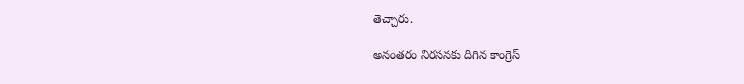తెచ్చారు.

అనంతరం నిరసనకు దిగిన కాంగ్రెస్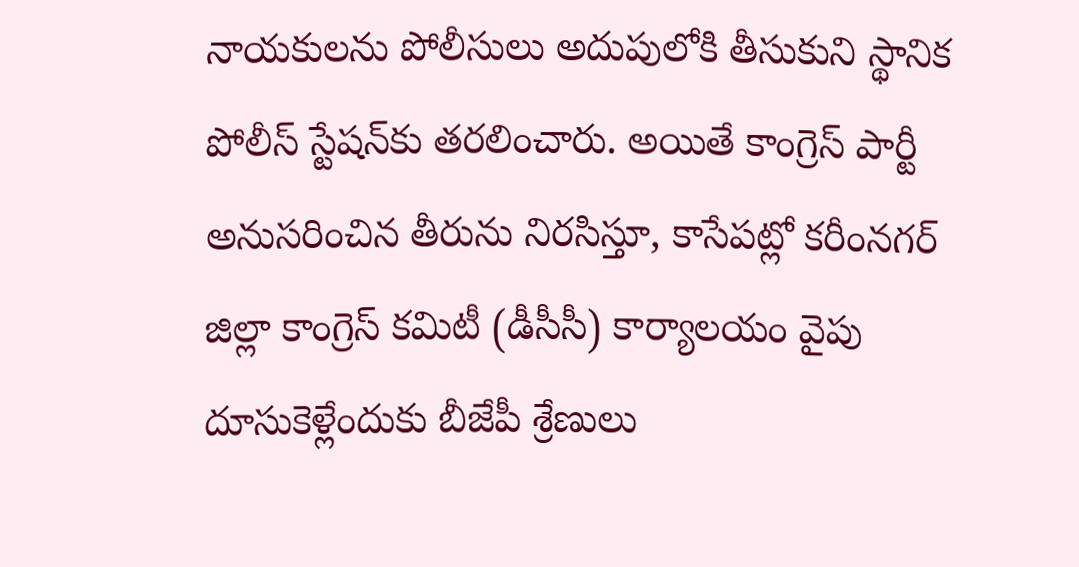నాయకులను పోలీసులు అదుపులోకి తీసుకుని స్థానిక పోలీస్ స్టేషన్‌కు తరలించారు. అయితే కాంగ్రెస్ పార్టీ అనుసరించిన తీరును నిరసిస్తూ, కాసేపట్లో కరీంనగర్ జిల్లా కాంగ్రెస్ కమిటీ (డీసీసీ) కార్యాలయం వైపు దూసుకెళ్లేందుకు బీజేపీ శ్రేణులు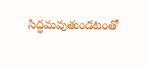సిద్ధమవుతుండటంతో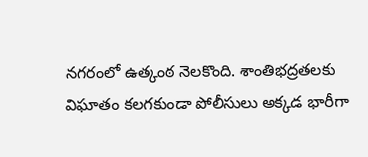నగరంలో ఉత్కంఠ నెలకొంది. శాంతిభద్రతలకు విఘాతం కలగకుండా పోలీసులు అక్కడ భారీగా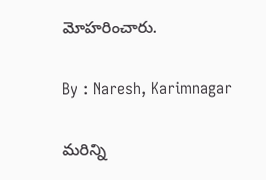మోహరించారు.

By : Naresh, Karimnagar

మరిన్ని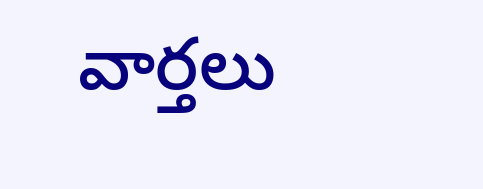వార్తలు